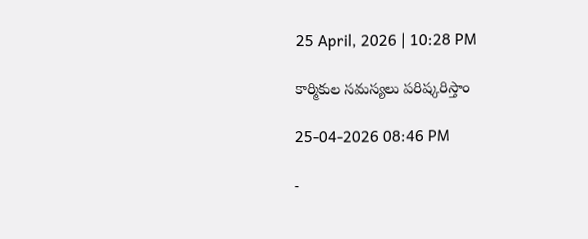25 April, 2026 | 10:28 PM

కార్మికుల సమస్యలు పరిష్కరిస్తాం

25-04-2026 08:46 PM

-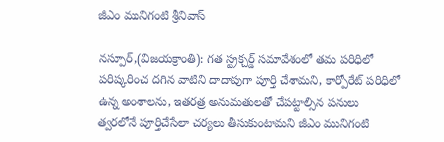జీఎం మునిగంటి శ్రీనివాస్

నస్పూర్,(విజయక్రాంతి): గత స్ట్రక్చర్డ్ సమావేశంలో తమ పరిధిలో పరిష్కరించ దగిన వాటిని దాదాపుగా పూర్తి చేశామని, కార్పోరేట్ పరిధిలో ఉన్న అంశాలను, ఇతరత్ర అనుమతులతో చేపట్టాల్సిన పనులు త్వరలోనే పూర్తిచేసేలా చర్యలు తీసుకుంటామని జీఎం మునిగంటి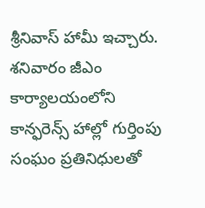శ్రీనివాస్ హామీ ఇచ్చారు. శనివారం జీఎం కార్యాలయంలోని కాన్ఫరెన్స్ హాల్లో గుర్తింపు సంఘం ప్రతినిధులతో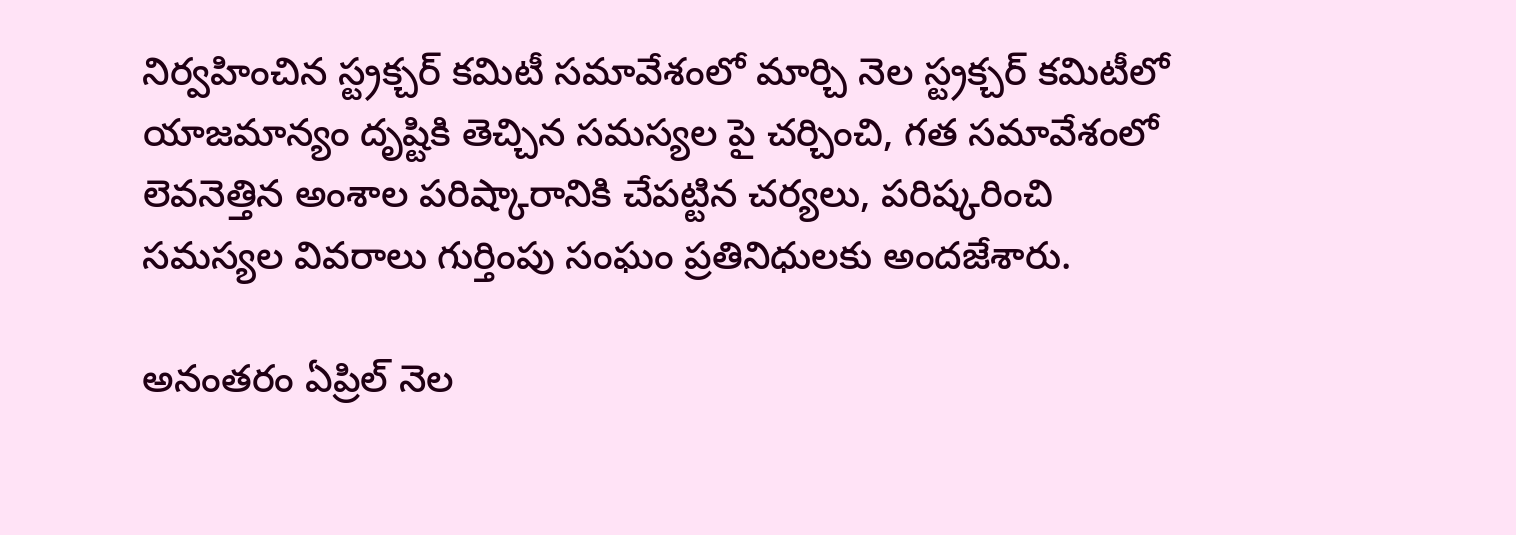నిర్వహించిన స్ట్రక్చర్ కమిటీ సమావేశంలో మార్చి నెల స్ట్రక్చర్ కమిటీలో యాజమాన్యం దృష్టికి తెచ్చిన సమస్యల పై చర్చించి, గత సమావేశంలో లెవనెత్తిన అంశాల పరిష్కారానికి చేపట్టిన చర్యలు, పరిష్కరించి సమస్యల వివరాలు గుర్తింపు సంఘం ప్రతినిధులకు అందజేశారు.

అనంతరం ఏప్రిల్ నెల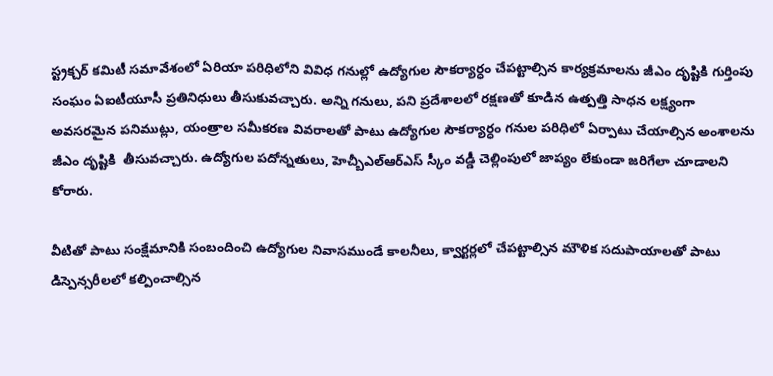స్ట్రక్చర్ కమిటీ సమావేశంలో ఏరియా పరిధిలోని వివిధ గనుల్లో ఉద్యోగుల సౌకర్యార్ధం చేపట్టాల్సిన కార్యక్రమాలను జీఎం దృష్టికి గుర్తింపు సంఘం ఏఐటీయూసీ ప్రతినిధులు తీసుకువచ్చారు. అన్ని గనులు, పని ప్రదేశాలలో రక్షణతో కూడిన ఉత్పత్తి సాధన లక్ష్యంగా అవసరమైన పనిముట్లు, యంత్రాల సమీకరణ వివరాలతో పాటు ఉద్యోగుల సౌకర్యార్ధం గనుల పరిధిలో ఏర్పాటు చేయాల్సిన అంశాలను జీఎం దృష్టికి  తీసువచ్చారు. ఉద్యోగుల పదోన్నతులు, హెచ్బీఎల్ఆర్ఎస్ స్కీం వడ్డీ చెల్లింపులో జాప్యం లేకుండా జరిగేలా చూడాలని కోరారు.

వీటితో పాటు సంక్షేమానికి సంబందించి ఉద్యోగుల నివాసముండే కాలనీలు, క్వార్టర్లలో చేపట్టాల్సిన మౌళిక సదుపాయాలతో పాటు డిస్పెన్సరీలలో కల్పించాల్సిన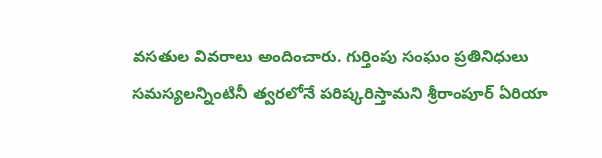వసతుల వివరాలు అందించారు. గుర్తింపు సంఘం ప్రతినిధులు సమస్యలన్నింటినీ త్వరలోనే పరిష్కరిస్తామని శ్రీరాంపూర్ ఏరియా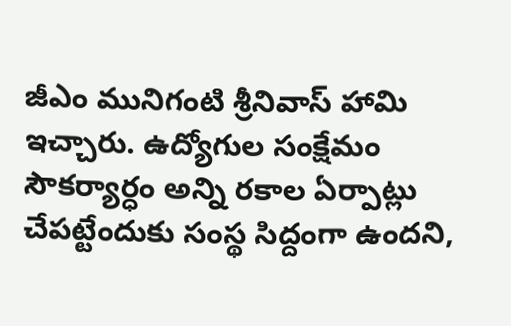జీఎం మునిగంటి శ్రీనివాస్ హామి ఇచ్చారు. ఉద్యోగుల సంక్షేమం సౌకర్యార్ధం అన్ని రకాల ఏర్పాట్లు చేపట్టేందుకు సంస్థ సిద్దంగా ఉందని,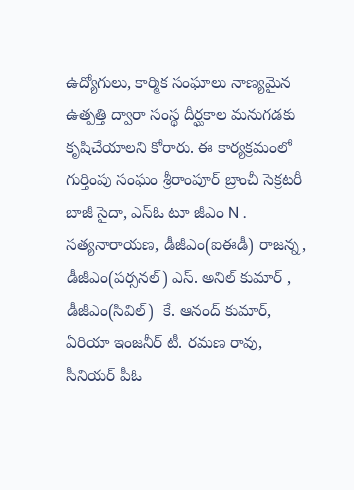ఉద్యోగులు, కార్మిక సంఘాలు నాణ్యమైన ఉత్పత్తి ద్వారా సంస్థ దీర్ఘకాల మనుగడకు కృషిచేయాలని కోరారు. ఈ కార్యక్రమంలో గుర్తింపు సంఘం శ్రీరాంపూర్ బ్రాంచీ సెక్రటరీ బాజీ సైదా, ఎస్ఓ టూ జీఎం N . సత్యనారాయణ, డీజీఎం(ఐఈడీ) రాజన్న, డీజీఎం(పర్సనల్) ఎస్. అనిల్ కుమార్ , డీజీఎం(సివిల్)  కే. ఆనంద్ కుమార్, ఏరియా ఇంజనీర్ టీ. రమణ రావు,  సీనియర్ పీఓ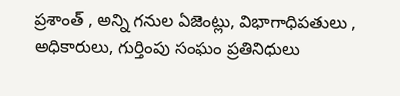ప్రశాంత్ , అన్ని గనుల ఏజెంట్లు, విభాగాధిపతులు , అధికారులు, గుర్తింపు సంఘం ప్రతినిధులు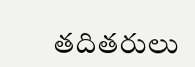తదితరులు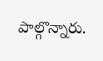పాల్గొన్నారు.